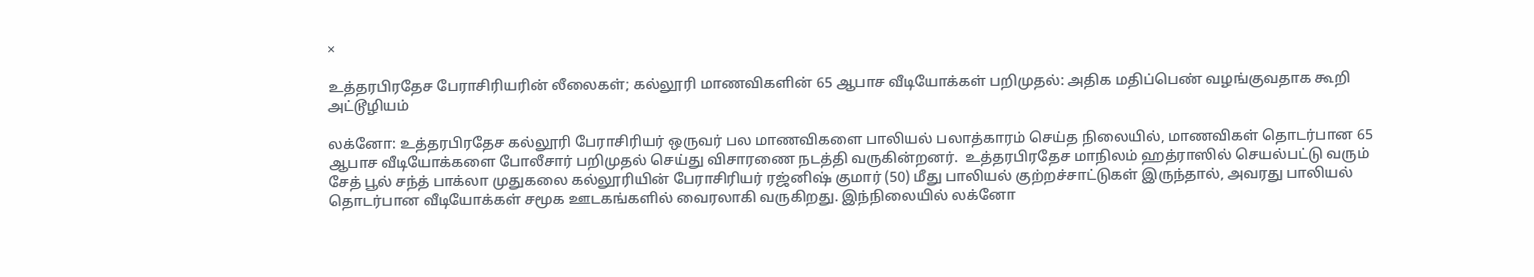×

உத்தரபிரதேச பேராசிரியரின் லீலைகள்; கல்லூரி மாணவிகளின் 65 ஆபாச வீடியோக்கள் பறிமுதல்: அதிக மதிப்பெண் வழங்குவதாக கூறி அட்டூழியம்

லக்னோ: உத்தரபிரதேச கல்லூரி பேராசிரியர் ஒருவர் பல மாணவிகளை பாலியல் பலாத்காரம் செய்த நிலையில், மாணவிகள் தொடர்பான 65 ஆபாச வீடியோக்களை போலீசார் பறிமுதல் செய்து விசாரணை நடத்தி வருகின்றனர்.  உத்தரபிரதேச மாநிலம் ஹத்ராஸில் செயல்பட்டு வரும் சேத் பூல் சந்த் பாக்லா முதுகலை கல்லூரியின் பேராசிரியர் ரஜ்னிஷ் குமார் (50) மீது பாலியல் குற்றச்சாட்டுகள் இருந்தால், அவரது பாலியல் தொடர்பான வீடியோக்கள் சமூக ஊடகங்களில் வைரலாகி வருகிறது. இந்நிலையில் லக்னோ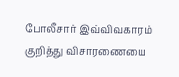போலீசார் இவ்விவகாரம் குறித்து விசாரணையை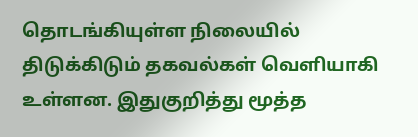தொடங்கியுள்ள நிலையில் திடுக்கிடும் தகவல்கள் வெளியாகி உள்ளன. இதுகுறித்து மூத்த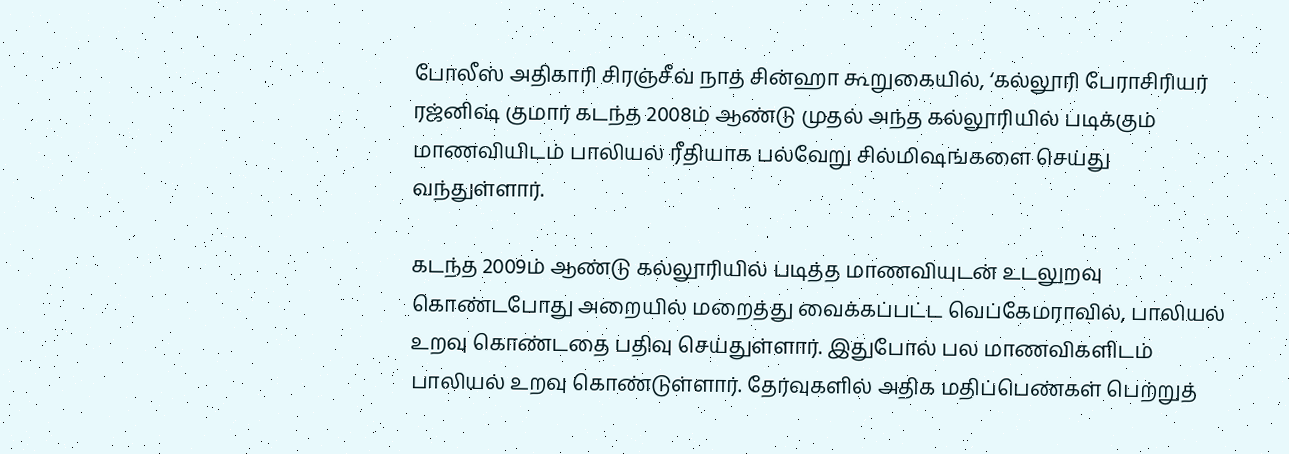போலீஸ் அதிகாரி சிரஞ்சீவ் நாத் சின்ஹா கூறுகையில், ‘கல்லூரி பேராசிரியர் ரஜ்னிஷ் குமார் கடந்த 2008ம் ஆண்டு முதல் அந்த கல்லூரியில் படிக்கும் மாணவியிடம் பாலியல் ரீதியாக பல்வேறு சில்மிஷங்களை செய்து வந்துள்ளார்.

கடந்த 2009ம் ஆண்டு கல்லூரியில் படித்த மாணவியுடன் உடலுறவு கொண்டபோது அறையில் மறைத்து வைக்கப்பட்ட வெப்கேமராவில், பாலியல் உறவு கொண்டதை பதிவு செய்துள்ளார். இதுபோல் பல மாணவிகளிடம் பாலியல் உறவு கொண்டுள்ளார். தேர்வுகளில் அதிக மதிப்பெண்கள் பெற்றுத்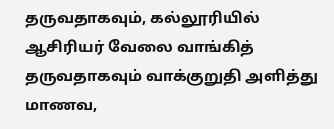தருவதாகவும், கல்லூரியில் ஆசிரியர் வேலை வாங்கித் தருவதாகவும் வாக்குறுதி அளித்து மாணவ,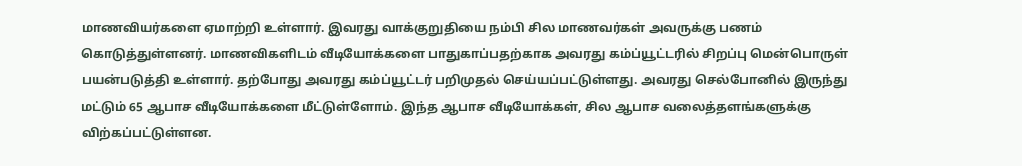மாணவியர்களை ஏமாற்றி உள்ளார். இவரது வாக்குறுதியை நம்பி சில மாணவர்கள் அவருக்கு பணம் கொடுத்துள்ளனர். மாணவிகளிடம் வீடியோக்களை பாதுகாப்பதற்காக அவரது கம்ப்யூட்டரில் சிறப்பு மென்பொருள் பயன்படுத்தி உள்ளார். தற்போது அவரது கம்ப்யூட்டர் பறிமுதல் செய்யப்பட்டுள்ளது. அவரது செல்போனில் இருந்து மட்டும் 65 ஆபாச வீடியோக்களை மீட்டுள்ளோம். இந்த ஆபாச வீடியோக்கள், சில ஆபாச வலைத்தளங்களுக்கு விற்கப்பட்டுள்ளன.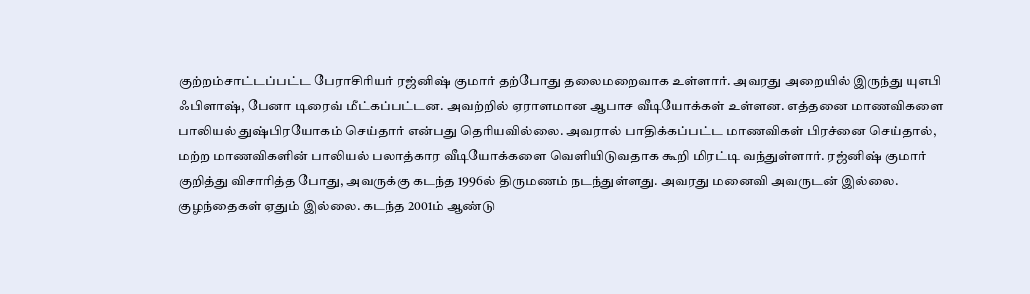குற்றம்சாட்டப்பட்ட பேராசிரியர் ரஜ்னிஷ் குமார் தற்போது தலைமறைவாக உள்ளார். அவரது அறையில் இருந்து யுஎபி ஃபிளாஷ், பேனா டிரைவ் மீட்கப்பட்டன. அவற்றில் ஏராளமான ஆபாச வீடியோக்கள் உள்ளன. எத்தனை மாணவிகளை பாலியல் துஷ்பிரயோகம் செய்தார் என்பது தெரியவில்லை. அவரால் பாதிக்கப்பட்ட மாணவிகள் பிரச்னை செய்தால், மற்ற மாணவிகளின் பாலியல் பலாத்கார வீடியோக்களை வெளியிடுவதாக கூறி மிரட்டி வந்துள்ளார். ரஜ்னிஷ் குமார் குறித்து விசாரித்த போது, அவருக்கு கடந்த 1996ல் திருமணம் நடந்துள்ளது. அவரது மனைவி அவருடன் இல்லை. குழந்தைகள் ஏதும் இல்லை. கடந்த 2001ம் ஆண்டு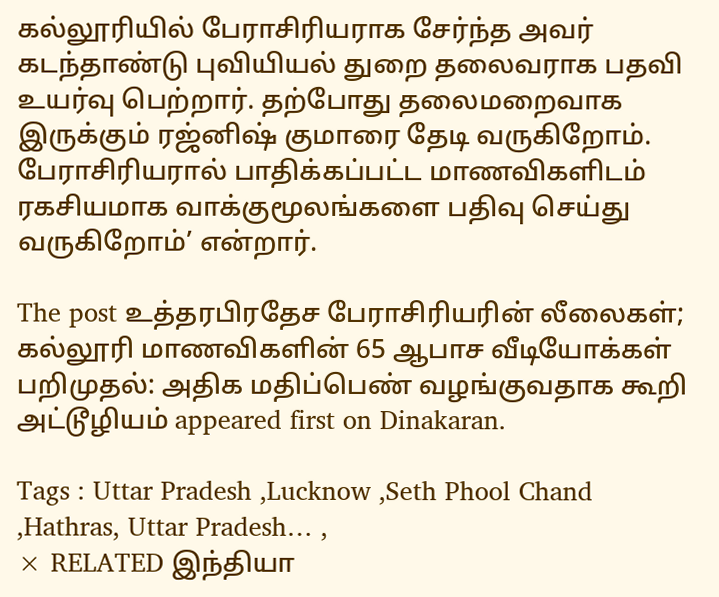கல்லூரியில் பேராசிரியராக சேர்ந்த அவர் கடந்தாண்டு புவியியல் துறை தலைவராக பதவி உயர்வு பெற்றார். தற்போது தலைமறைவாக இருக்கும் ரஜ்னிஷ் குமாரை தேடி வருகிறோம். பேராசிரியரால் பாதிக்கப்பட்ட மாணவிகளிடம் ரகசியமாக வாக்குமூலங்களை பதிவு செய்து வருகிறோம்’ என்றார்.

The post உத்தரபிரதேச பேராசிரியரின் லீலைகள்; கல்லூரி மாணவிகளின் 65 ஆபாச வீடியோக்கள் பறிமுதல்: அதிக மதிப்பெண் வழங்குவதாக கூறி அட்டூழியம் appeared first on Dinakaran.

Tags : Uttar Pradesh ,Lucknow ,Seth Phool Chand ,Hathras, Uttar Pradesh… ,
× RELATED இந்தியா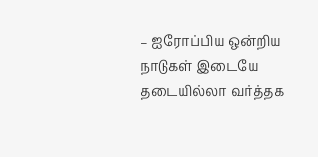– ஐரோப்பிய ஒன்றிய நாடுகள் இடையே தடையில்லா வர்த்தக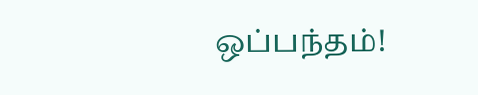ஒப்பந்தம்!